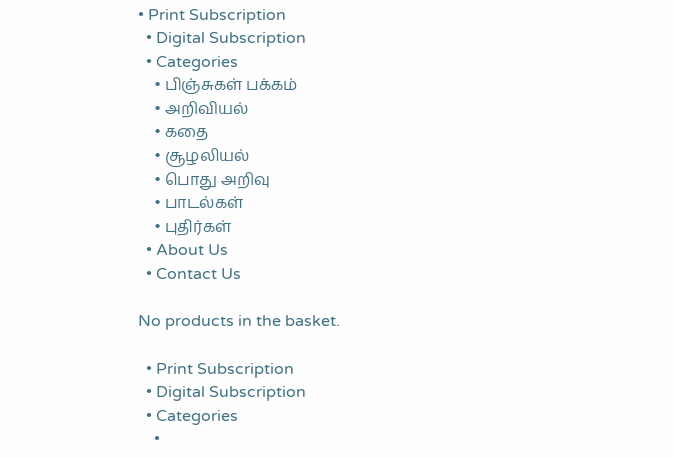• Print Subscription
  • Digital Subscription
  • Categories
    • பிஞ்சுகள் பக்கம்
    • அறிவியல்
    • கதை
    • சூழலியல்
    • பொது அறிவு
    • பாடல்கள்
    • புதிர்கள்
  • About Us
  • Contact Us

No products in the basket.

  • Print Subscription
  • Digital Subscription
  • Categories
    •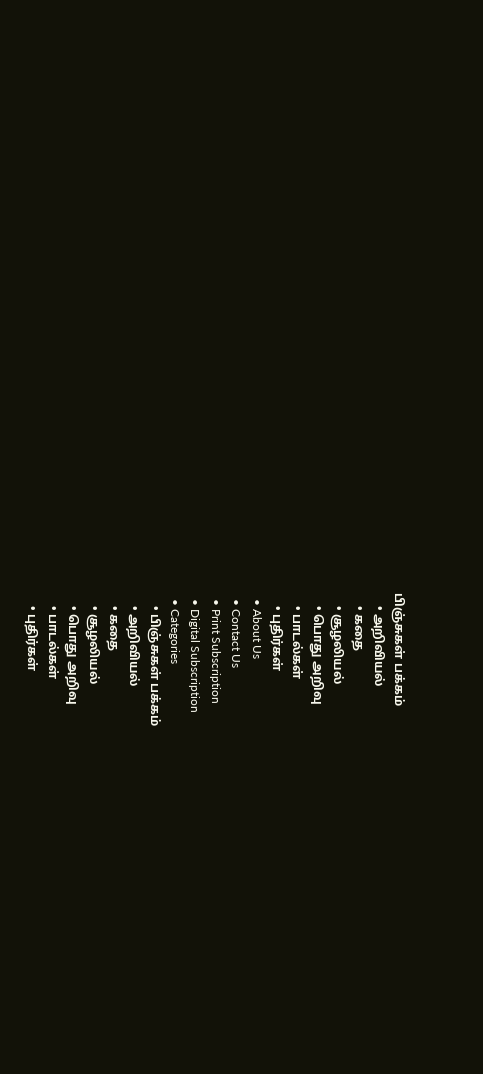பிஞ்சுகள் பக்கம்
    • அறிவியல்
    • கதை
    • சூழலியல்
    • பொது அறிவு
    • பாடல்கள்
    • புதிர்கள்
  • About Us
  • Contact Us
  • Print Subscription
  • Digital Subscription
  • Categories
    • பிஞ்சுகள் பக்கம்
    • அறிவியல்
    • கதை
    • சூழலியல்
    • பொது அறிவு
    • பாடல்கள்
    • புதிர்கள்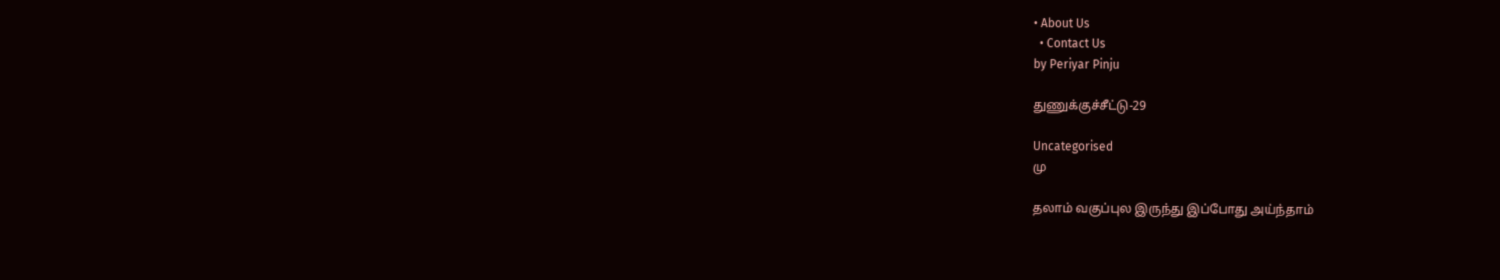• About Us
  • Contact Us
by Periyar Pinju

துணுக்குச்சீட்டு-29

Uncategorised
மு

தலாம் வகுப்புல இருந்து இப்போது அய்ந்தாம்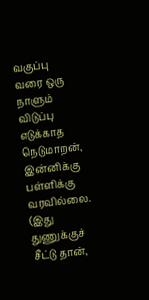வகுப்பு வரை ஒரு நாளும் விடுப்பு எடுக்காத நெடுமாறன், இன்னிக்கு பள்ளிக்கு வரவில்லை. (இது துணுக்குச் சீட்டு தான்,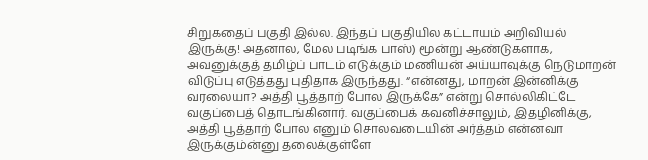சிறுகதைப் பகுதி இல்ல. இந்தப் பகுதியில கட்டாயம் அறிவியல் இருக்கு! அதனால, மேல படிங்க பாஸ்) மூன்று ஆண்டுகளாக, அவனுக்குத் தமிழ்ப் பாடம் எடுக்கும் மணியன் அய்யாவுக்கு நெடுமாறன் விடுப்பு எடுத்தது புதிதாக இருந்தது. “என்னது, மாறன் இன்னிக்கு வரலையா? அத்தி பூத்தாற் போல இருக்கே” என்று சொல்லிகிட்டே வகுப்பைத் தொடங்கினார். வகுப்பைக் கவனிச்சாலும், இதழினிக்கு, அத்தி பூத்தாற் போல எனும் சொலவடையின் அர்த்தம் என்னவா இருக்கும்ன்னு தலைக்குள்ளே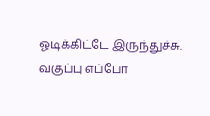ஓடிக்கிட்டே இருந்துச்சு. வகுப்பு எப்போ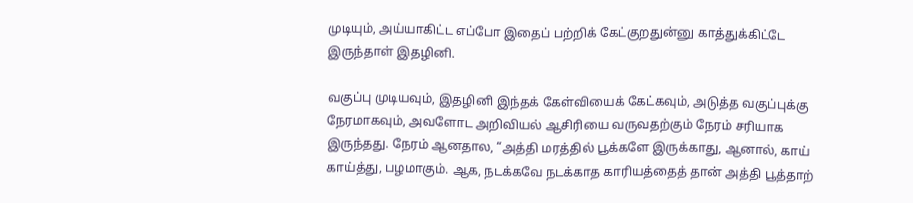முடியும், அய்யாகிட்ட எப்போ இதைப் பற்றிக் கேட்குறதுன்னு காத்துக்கிட்டே இருந்தாள் இதழினி.

வகுப்பு முடியவும், இதழினி இந்தக் கேள்வியைக் கேட்கவும், அடுத்த வகுப்புக்கு நேரமாகவும், அவளோட அறிவியல் ஆசிரியை வருவதற்கும் நேரம் சரியாக இருந்தது. நேரம் ஆனதால, “அத்தி மரத்தில் பூக்களே இருக்காது, ஆனால், காய் காய்த்து, பழமாகும். ஆக, நடக்கவே நடக்காத காரியத்தைத் தான் அத்தி பூத்தாற்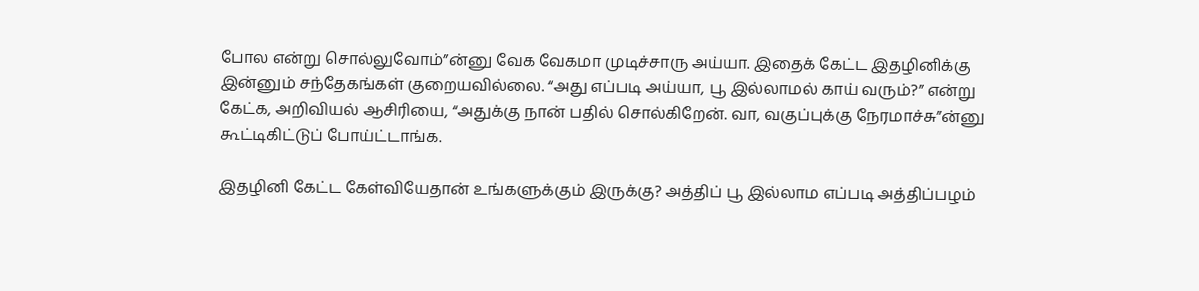போல என்று சொல்லுவோம்”ன்னு வேக வேகமா முடிச்சாரு அய்யா. இதைக் கேட்ட இதழினிக்கு இன்னும் சந்தேகங்கள் குறையவில்லை. “அது எப்படி அய்யா, பூ இல்லாமல் காய் வரும்?” என்று கேட்க, அறிவியல் ஆசிரியை, “அதுக்கு நான் பதில் சொல்கிறேன். வா, வகுப்புக்கு நேரமாச்சு”ன்னு கூட்டிகிட்டுப் போய்ட்டாங்க.

இதழினி கேட்ட கேள்வியேதான் உங்களுக்கும் இருக்கு? அத்திப் பூ இல்லாம எப்படி அத்திப்பழம்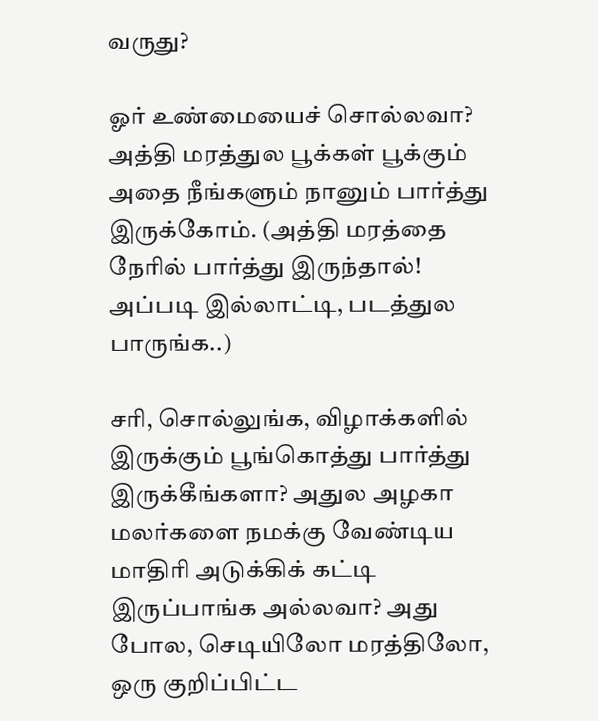வருது?

ஓர் உண்மையைச் சொல்லவா? அத்தி மரத்துல பூக்கள் பூக்கும் அதை நீங்களும் நானும் பார்த்து இருக்கோம். (அத்தி மரத்தை நேரில் பார்த்து இருந்தால்! அப்படி இல்லாட்டி, படத்துல பாருங்க..)

சரி, சொல்லுங்க, விழாக்களில் இருக்கும் பூங்கொத்து பார்த்து இருக்கீங்களா? அதுல அழகா மலர்களை நமக்கு வேண்டிய மாதிரி அடுக்கிக் கட்டி இருப்பாங்க அல்லவா? அது போல, செடியிலோ மரத்திலோ, ஒரு குறிப்பிட்ட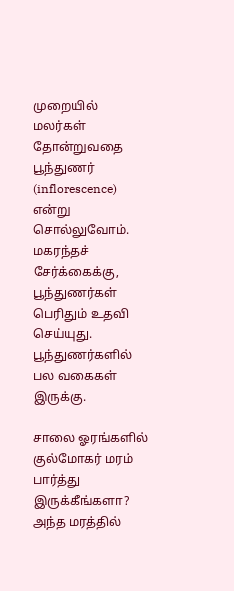முறையில் மலர்கள் தோன்றுவதை பூந்துணர் (inflorescence) என்று சொல்லுவோம். மகரந்தச் சேர்க்கைக்கு, பூந்துணர்கள் பெரிதும் உதவி செய்யுது.  பூந்துணர்களில் பல வகைகள் இருக்கு.

சாலை ஓரங்களில் குல்மோகர் மரம் பார்த்து இருக்கீங்களா? அந்த மரத்தில்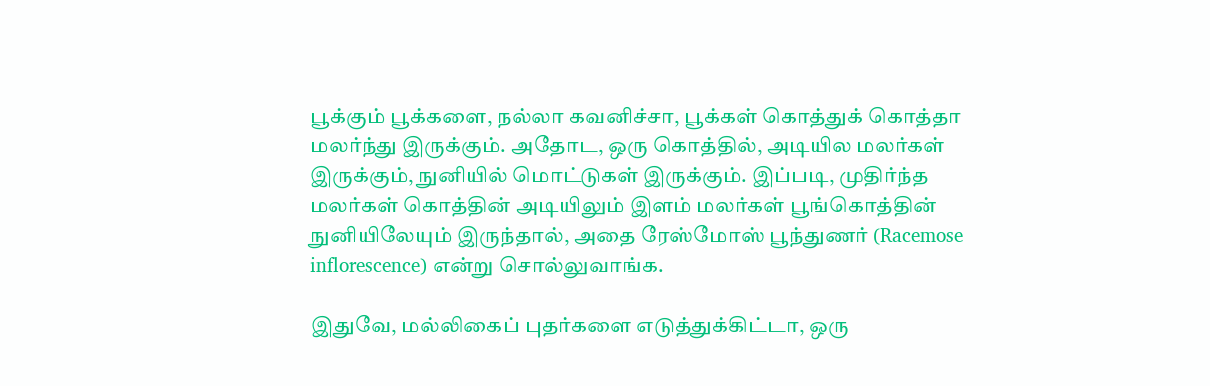பூக்கும் பூக்களை, நல்லா கவனிச்சா, பூக்கள் கொத்துக் கொத்தா மலர்ந்து இருக்கும். அதோட, ஒரு கொத்தில், அடியில மலர்கள் இருக்கும், நுனியில் மொட்டுகள் இருக்கும். இப்படி, முதிர்ந்த மலர்கள் கொத்தின் அடியிலும் இளம் மலர்கள் பூங்கொத்தின் நுனியிலேயும் இருந்தால், அதை ரேஸ்மோஸ் பூந்துணர் (Racemose inflorescence) என்று சொல்லுவாங்க.

இதுவே, மல்லிகைப் புதர்களை எடுத்துக்கிட்டா, ஒரு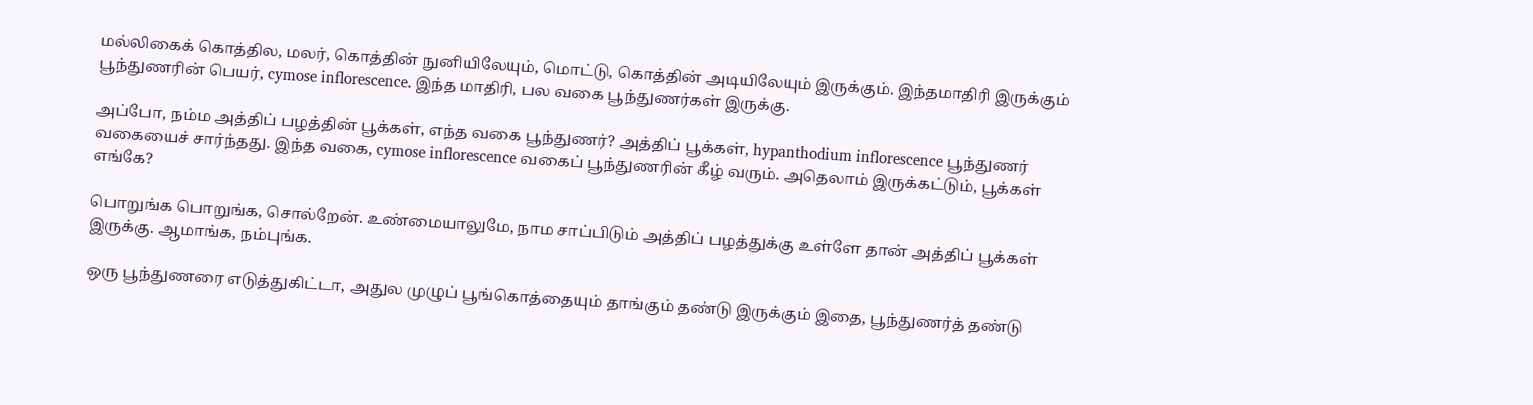மல்லிகைக் கொத்தில, மலர், கொத்தின் நுனியிலேயும், மொட்டு, கொத்தின் அடியிலேயும் இருக்கும். இந்தமாதிரி இருக்கும் பூந்துணரின் பெயர், cymose inflorescence. இந்த மாதிரி, பல வகை பூந்துணர்கள் இருக்கு.

அப்போ, நம்ம அத்திப் பழத்தின் பூக்கள், எந்த வகை பூந்துணர்? அத்திப் பூக்கள், hypanthodium inflorescence பூந்துணர் வகையைச் சார்ந்தது. இந்த வகை, cymose inflorescence வகைப் பூந்துணரின் கீழ் வரும். அதெலாம் இருக்கட்டும், பூக்கள் எங்கே?

பொறுங்க பொறுங்க, சொல்றேன். உண்மையாலுமே, நாம சாப்பிடும் அத்திப் பழத்துக்கு உள்ளே தான் அத்திப் பூக்கள் இருக்கு. ஆமாங்க, நம்புங்க.

ஒரு பூந்துணரை எடுத்துகிட்டா, அதுல முழுப் பூங்கொத்தையும் தாங்கும் தண்டு இருக்கும் இதை, பூந்துணர்த் தண்டு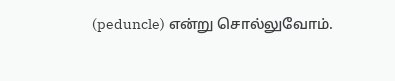(peduncle) என்று சொல்லுவோம்.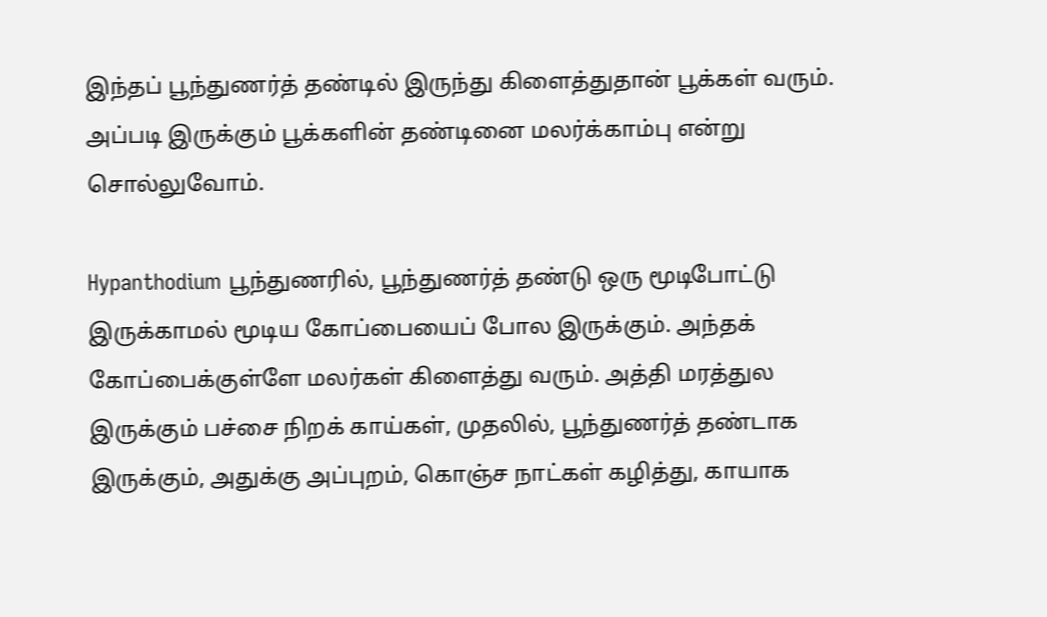இந்தப் பூந்துணர்த் தண்டில் இருந்து கிளைத்துதான் பூக்கள் வரும். அப்படி இருக்கும் பூக்களின் தண்டினை மலர்க்காம்பு என்று சொல்லுவோம்.

Hypanthodium பூந்துணரில், பூந்துணர்த் தண்டு ஒரு மூடிபோட்டு இருக்காமல் மூடிய கோப்பையைப் போல இருக்கும். அந்தக் கோப்பைக்குள்ளே மலர்கள் கிளைத்து வரும். அத்தி மரத்துல இருக்கும் பச்சை நிறக் காய்கள், முதலில், பூந்துணர்த் தண்டாக இருக்கும், அதுக்கு அப்புறம், கொஞ்ச நாட்கள் கழித்து, காயாக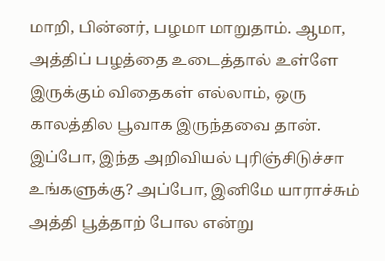மாறி, பின்னர், பழமா மாறுதாம். ஆமா, அத்திப் பழத்தை உடைத்தால் உள்ளே இருக்கும் விதைகள் எல்லாம், ஒரு காலத்தில பூவாக இருந்தவை தான். இப்போ, இந்த அறிவியல் புரிஞ்சிடுச்சா உங்களுக்கு? அப்போ, இனிமே யாராச்சும் அத்தி பூத்தாற் போல என்று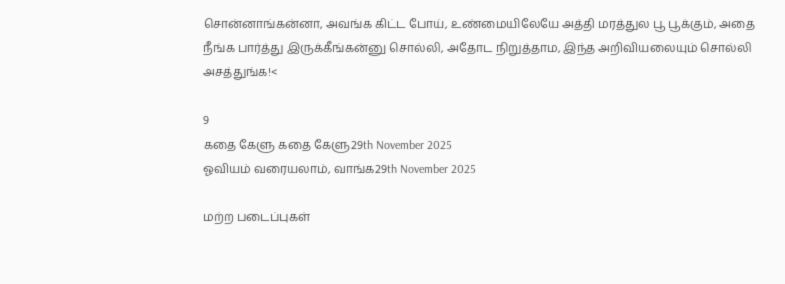சொன்னாங்கன்னா, அவங்க கிட்ட போய், உண்மையிலேயே அத்தி மரத்துல பூ பூக்கும், அதை நீங்க பார்த்து இருக்கீங்கன்னு சொல்லி, அதோட நிறுத்தாம, இந்த அறிவியலையும் சொல்லி அசத்துங்க!<

9
கதை கேளு கதை கேளு29th November 2025
ஓவியம் வரையலாம், வாங்க29th November 2025

மற்ற படைப்புகள்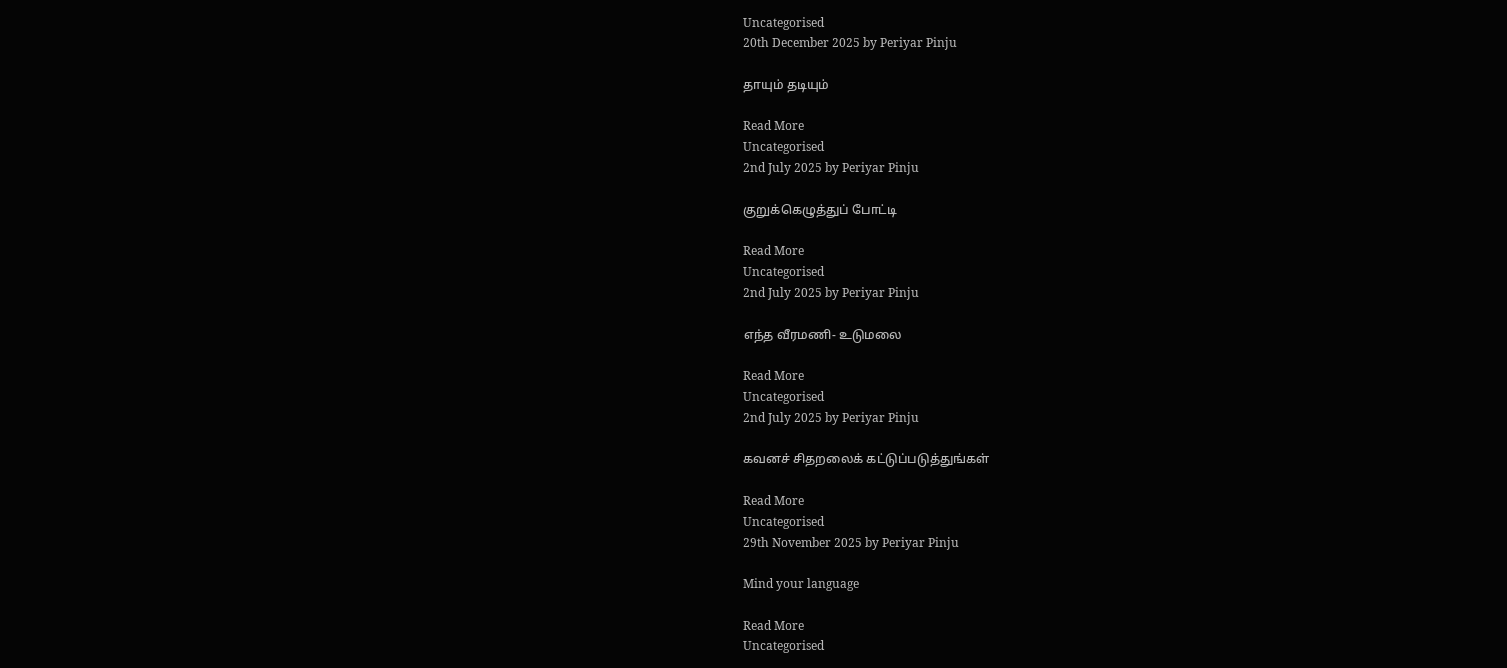Uncategorised
20th December 2025 by Periyar Pinju

தாயும் தடியும்

Read More
Uncategorised
2nd July 2025 by Periyar Pinju

குறுக்கெழுத்துப் போட்டி

Read More
Uncategorised
2nd July 2025 by Periyar Pinju

எந்த வீரமணி- உடுமலை

Read More
Uncategorised
2nd July 2025 by Periyar Pinju

கவனச் சிதறலைக் கட்டுப்படுத்துங்கள்

Read More
Uncategorised
29th November 2025 by Periyar Pinju

Mind your language

Read More
Uncategorised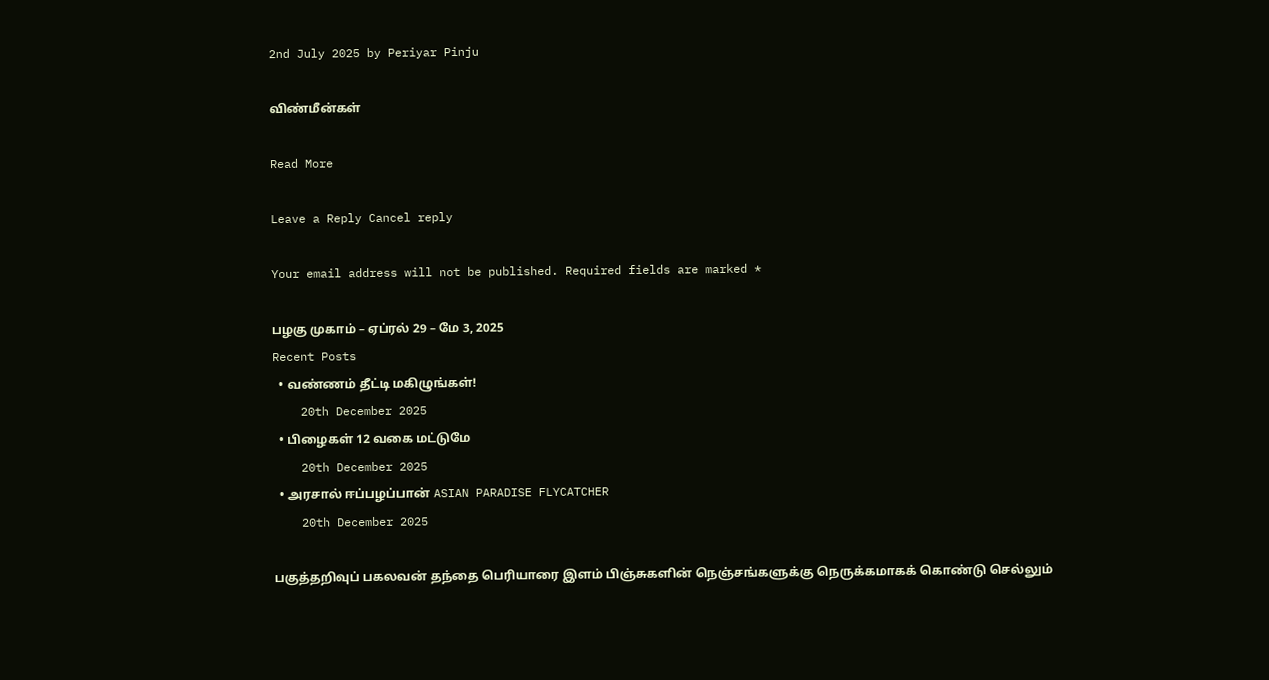2nd July 2025 by Periyar Pinju

விண்மீன்கள்

Read More

Leave a Reply Cancel reply

Your email address will not be published. Required fields are marked *

பழகு முகாம் – ஏப்ரல் 29 – மே 3, 2025
Recent Posts
  • வண்ணம் தீட்டி மகிழுங்கள்!
    20th December 2025
  • பிழைகள் 12 வகை மட்டுமே
    20th December 2025
  • அரசால் ஈப்பழப்பான் ASIAN PARADISE FLYCATCHER
    20th December 2025

பகுத்தறிவுப் பகலவன் தந்தை பெரியாரை இளம் பிஞ்சுகளின் நெஞ்சங்களுக்கு நெருக்கமாகக் கொண்டு செல்லும்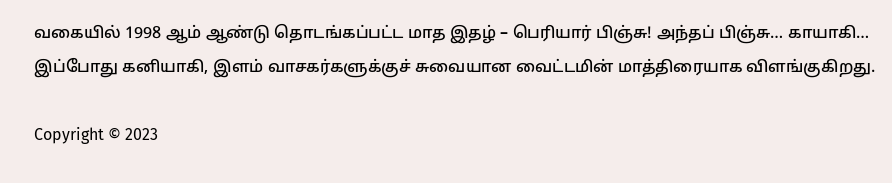வகையில் 1998 ஆம் ஆண்டு தொடங்கப்பட்ட மாத இதழ் – பெரியார் பிஞ்சு! அந்தப் பிஞ்சு… காயாகி… இப்போது கனியாகி, இளம் வாசகர்களுக்குச் சுவையான வைட்டமின் மாத்திரையாக விளங்குகிறது.

Copyright © 2023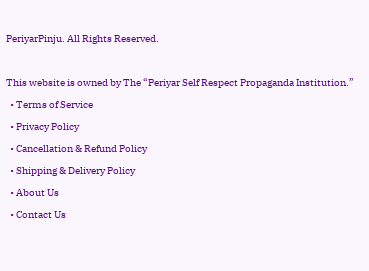PeriyarPinju. All Rights Reserved.

This website is owned by The “Periyar Self Respect Propaganda Institution.”
  • Terms of Service
  • Privacy Policy
  • Cancellation & Refund Policy
  • Shipping & Delivery Policy
  • About Us
  • Contact Us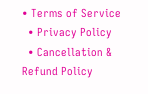• Terms of Service
  • Privacy Policy
  • Cancellation & Refund Policy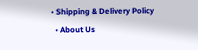• Shipping & Delivery Policy
  • About Us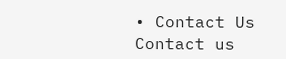• Contact Us
Contact us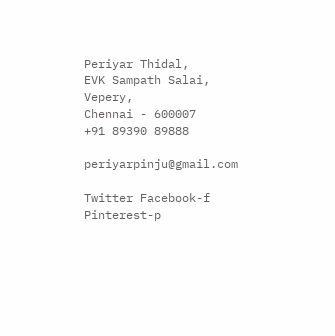Periyar Thidal,
EVK Sampath Salai, Vepery,
Chennai - 600007
+91 89390 89888

periyarpinju@gmail.com

Twitter Facebook-f Pinterest-p